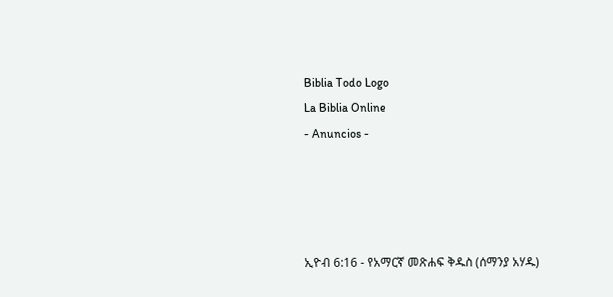Biblia Todo Logo
La Biblia Online
- Anuncios -




ኢዮብ 6:16 - የአማርኛ መጽሐፍ ቅዱስ (ሰማንያ አሃዱ)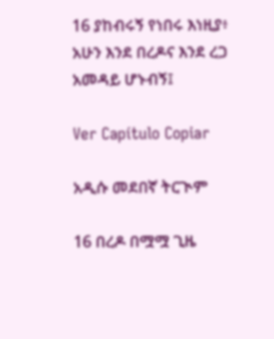16 ያከብሩኝ የነበሩ እነዚያ፥ አሁን እንደ በረዶና እንደ ረጋ አመዳይ ሆኑብኝ፤

Ver Capítulo Copiar

አዲሱ መደበኛ ትርጒም

16 በረዶ በሟሟ ጊዜ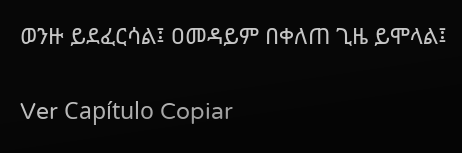ወንዙ ይደፈርሳል፤ ዐመዳይም በቀለጠ ጊዜ ይሞላል፤

Ver Capítulo Copiar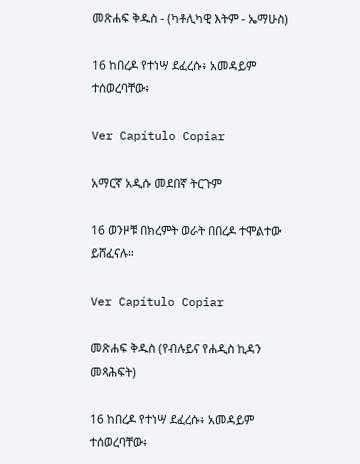መጽሐፍ ቅዱስ - (ካቶሊካዊ እትም - ኤማሁስ)

16 ከበረዶ የተነሣ ደፈረሱ፥ አመዳይም ተሰወረባቸው፥

Ver Capítulo Copiar

አማርኛ አዲሱ መደበኛ ትርጉም

16 ወንዞቹ በክረምት ወራት በበረዶ ተሞልተው ይሸፈናሉ።

Ver Capítulo Copiar

መጽሐፍ ቅዱስ (የብሉይና የሐዲስ ኪዳን መጻሕፍት)

16 ከበረዶ የተነሣ ደፈረሱ፥ አመዳይም ተሰወረባቸው፥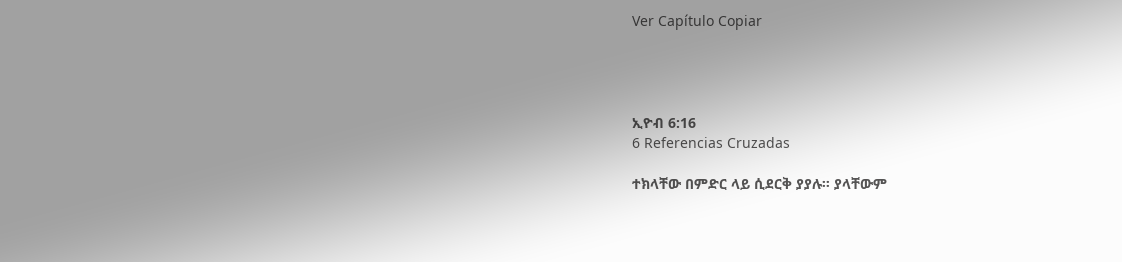Ver Capítulo Copiar




ኢዮብ 6:16
6 Referencias Cruzadas

ተክላቸው በምድር ላይ ሲደርቅ ያያሉ። ያላቸውም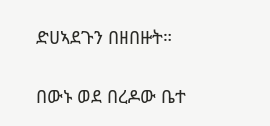ድሀኣደጉን በዘበዙት።


በውኑ ወደ በረዶው ቤተ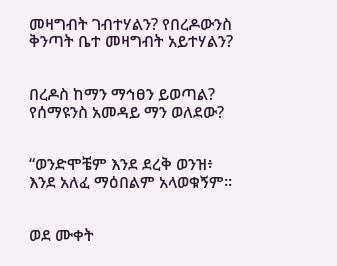መዛግብት ገብተሃልን? የበረዶውንስ ቅንጣት ቤተ መዛግብት አይተሃልን?


በረዶስ ከማን ማኅፀን ይወጣል? የሰማዩንስ አመዳይ ማን ወለደው?


“ወንድሞቼም እንደ ደረቅ ወንዝ፥ እንደ አለፈ ማዕበልም አላወቁኝም።


ወደ ሙቀት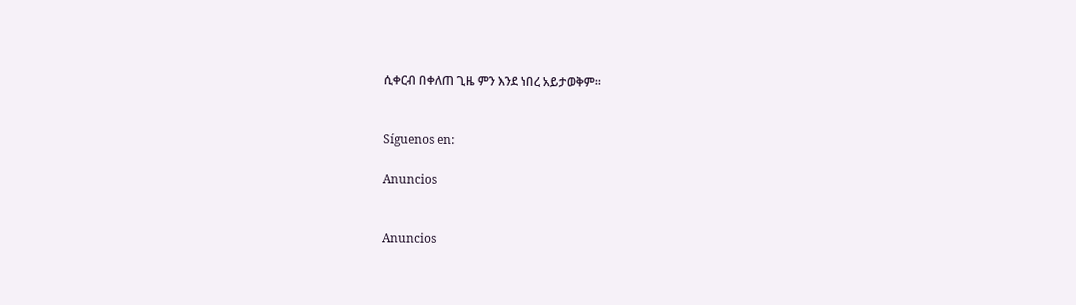ሲቀርብ በቀለጠ ጊዜ ምን እንደ ነበረ አይታወቅም።


Síguenos en:

Anuncios


Anuncios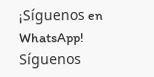¡Síguenos en WhatsApp! Síguenos